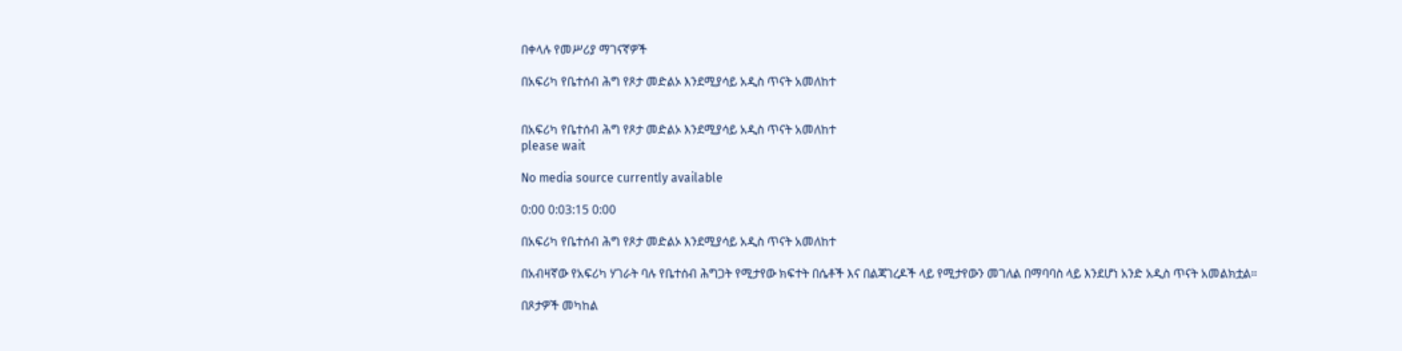በቀላሉ የመሥሪያ ማገናኛዎች

በአፍሪካ የቤተሰብ ሕግ የጾታ መድልኦ እንደሚያሳይ አዲስ ጥናት አመለከተ


በአፍሪካ የቤተሰብ ሕግ የጾታ መድልኦ እንደሚያሳይ አዲስ ጥናት አመለከተ
please wait

No media source currently available

0:00 0:03:15 0:00

በአፍሪካ የቤተሰብ ሕግ የጾታ መድልኦ እንደሚያሳይ አዲስ ጥናት አመለከተ

በአብዛኛው የአፍሪካ ሃገራት ባሉ የቤተሰብ ሕግጋት የሚታየው ክፍተት በሴቶች እና በልጃገረዶች ላይ የሚታየውን መገለል በማባባስ ላይ እንደሆነ አንድ አዲስ ጥናት አመልክቷል።

በጾታዎች መካከል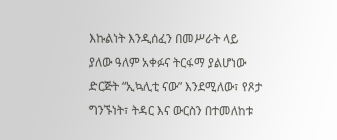እኩልነት እንዲሰፈን በመሥራት ላይ ያለው ዓለም አቀፉና ትርፋማ ያልሆነው ድርጅት “ኢኳሊቲ ናው” እንደሚለው፣ የጾታ ግንኙነት፣ ትዳር እና ውርስን በተመለከቱ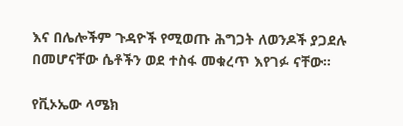እና በሌሎችም ጉዳዮች የሚወጡ ሕግጋት ለወንዶች ያጋደሉ በመሆናቸው ሴቶችን ወደ ተስፋ መቁረጥ እየገፉ ናቸው።

የቪኦኤው ላሜክ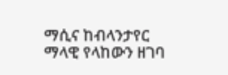ማሲና ከብላንታየር ማላዊ የላከውን ዘገባ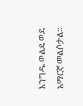እንግዱ ወልዴ ወደ አማርኛ መልሶታል።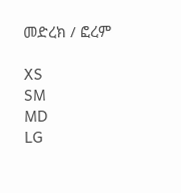መድረክ / ፎረም

XS
SM
MD
LG